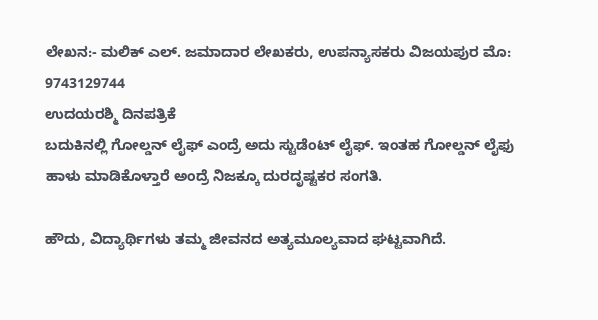ಲೇಖನ:- ಮಲಿಕ್ ಎಲ್. ಜಮಾದಾರ ಲೇಖಕರು, ಉಪನ್ಯಾಸಕರು ವಿಜಯಪುರ ಮೊ: 9743129744
ಉದಯರಶ್ಮಿ ದಿನಪತ್ರಿಕೆ
ಬದುಕಿನಲ್ಲಿ ಗೋಲ್ಡನ್ ಲೈಫ್ ಎಂದ್ರೆ ಅದು ಸ್ಟುಡೆಂಟ್ ಲೈಫ್. ಇಂತಹ ಗೋಲ್ಡನ್ ಲೈಫು ಹಾಳು ಮಾಡಿಕೊಳ್ತಾರೆ ಅಂದ್ರೆ ನಿಜಕ್ಕೂ ದುರದೃಷ್ಟಕರ ಸಂಗತಿ.

ಹೌದು, ವಿದ್ಯಾರ್ಥಿಗಳು ತಮ್ಮ ಜೀವನದ ಅತ್ಯಮೂಲ್ಯವಾದ ಘಟ್ಟವಾಗಿದೆ.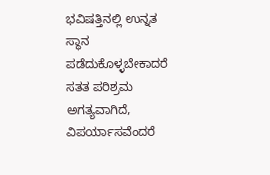ಭವಿಷತ್ತಿನಲ್ಲಿ ಉನ್ನತ ಸ್ಥಾನ ಪಡೆದುಕೊಳ್ಳಬೇಕಾದರೆ ಸತತ ಪರಿಶ್ರಮ ಅಗತ್ಯವಾಗಿದೆ, ವಿಪರ್ಯಾಸವೆಂದರೆ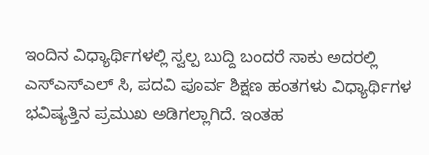ಇಂದಿನ ವಿಧ್ಯಾರ್ಥಿಗಳಲ್ಲಿ ಸ್ವಲ್ಪ ಬುದ್ದಿ ಬಂದರೆ ಸಾಕು ಅದರಲ್ಲಿ ಎಸ್ಎಸ್ಎಲ್ ಸಿ, ಪದವಿ ಪೂರ್ವ ಶಿಕ್ಷಣ ಹಂತಗಳು ವಿಧ್ಯಾರ್ಥಿಗಳ ಭವಿಷ್ಯತ್ತಿನ ಪ್ರಮುಖ ಅಡಿಗಲ್ಲಾಗಿದೆ. ಇಂತಹ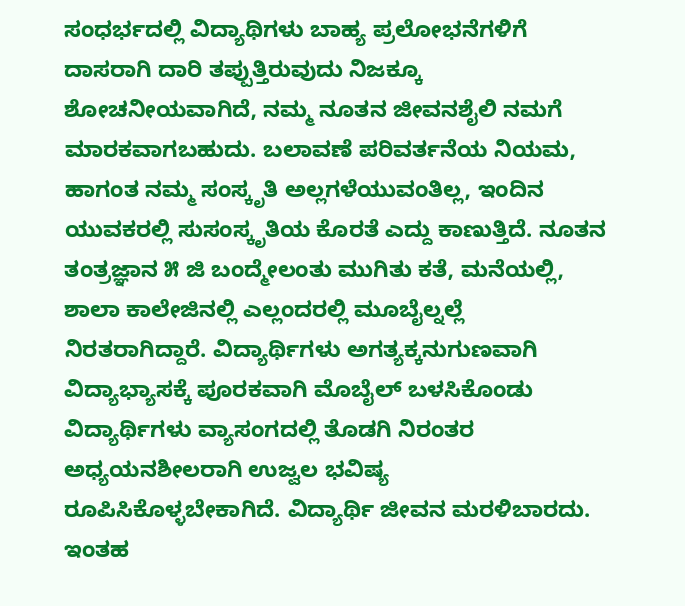ಸಂಧರ್ಭದಲ್ಲಿ ವಿದ್ಯಾಥಿಗಳು ಬಾಹ್ಯ ಪ್ರಲೋಭನೆಗಳಿಗೆ ದಾಸರಾಗಿ ದಾರಿ ತಪ್ಪುತ್ತಿರುವುದು ನಿಜಕ್ಕೂ ಶೋಚನೀಯವಾಗಿದೆ, ನಮ್ಮ ನೂತನ ಜೀವನಶೈಲಿ ನಮಗೆ ಮಾರಕವಾಗಬಹುದು. ಬಲಾವಣೆ ಪರಿವರ್ತನೆಯ ನಿಯಮ, ಹಾಗಂತ ನಮ್ಮ ಸಂಸ್ಕೃತಿ ಅಲ್ಲಗಳೆಯುವಂತಿಲ್ಲ, ಇಂದಿನ ಯುವಕರಲ್ಲಿ ಸುಸಂಸ್ಕೃತಿಯ ಕೊರತೆ ಎದ್ದು ಕಾಣುತ್ತಿದೆ. ನೂತನ ತಂತ್ರಜ್ಞಾನ ೫ ಜಿ ಬಂದ್ಮೇಲಂತು ಮುಗಿತು ಕತೆ, ಮನೆಯಲ್ಲಿ, ಶಾಲಾ ಕಾಲೇಜಿನಲ್ಲಿ ಎಲ್ಲಂದರಲ್ಲಿ ಮೂಬೈಲ್ನಲ್ಲೆ ನಿರತರಾಗಿದ್ದಾರೆ. ವಿದ್ಯಾರ್ಥಿಗಳು ಅಗತ್ಯಕ್ಕನುಗುಣವಾಗಿ ವಿದ್ಯಾಭ್ಯಾಸಕ್ಕೆ ಪೂರಕವಾಗಿ ಮೊಬೈಲ್ ಬಳಸಿಕೊಂಡು ವಿದ್ಯಾರ್ಥಿಗಳು ವ್ಯಾಸಂಗದಲ್ಲಿ ತೊಡಗಿ ನಿರಂತರ ಅಧ್ಯಯನಶೀಲರಾಗಿ ಉಜ್ವಲ ಭವಿಷ್ಯ ರೂಪಿಸಿಕೊಳ್ಳಬೇಕಾಗಿದೆ. ವಿದ್ಯಾರ್ಥಿ ಜೀವನ ಮರಳಿಬಾರದು. ಇಂತಹ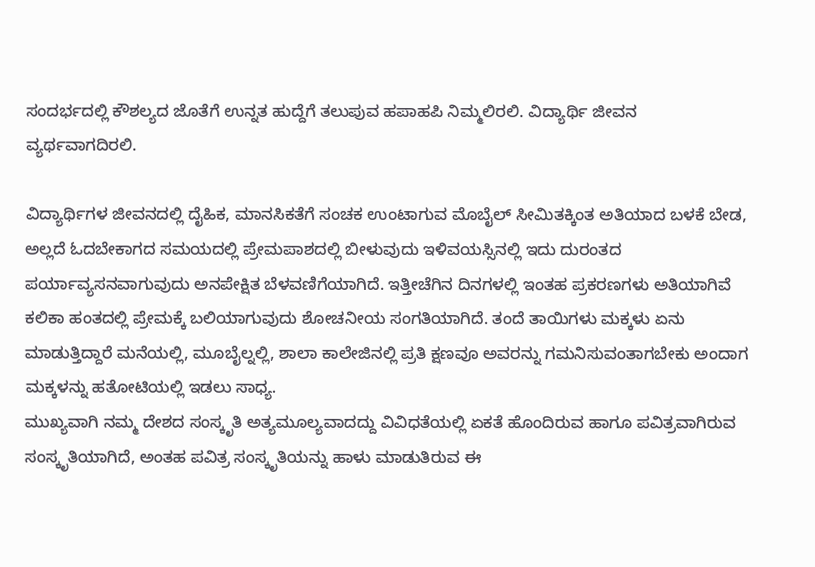ಸಂದರ್ಭದಲ್ಲಿ ಕೌಶಲ್ಯದ ಜೊತೆಗೆ ಉನ್ನತ ಹುದ್ದೆಗೆ ತಲುಪುವ ಹಪಾಹಪಿ ನಿಮ್ಮಲಿರಲಿ. ವಿದ್ಯಾರ್ಥಿ ಜೀವನ ವ್ಯರ್ಥವಾಗದಿರಲಿ.

ವಿದ್ಯಾರ್ಥಿಗಳ ಜೀವನದಲ್ಲಿ ದೈಹಿಕ, ಮಾನಸಿಕತೆಗೆ ಸಂಚಕ ಉಂಟಾಗುವ ಮೊಬೈಲ್ ಸೀಮಿತಕ್ಕಿಂತ ಅತಿಯಾದ ಬಳಕೆ ಬೇಡ, ಅಲ್ಲದೆ ಓದಬೇಕಾಗದ ಸಮಯದಲ್ಲಿ ಪ್ರೇಮಪಾಶದಲ್ಲಿ ಬೀಳುವುದು ಇಳಿವಯಸ್ಸಿನಲ್ಲಿ ಇದು ದುರಂತದ ಪರ್ಯಾವ್ಯಸನವಾಗುವುದು ಅನಪೇಕ್ಷಿತ ಬೆಳವಣಿಗೆಯಾಗಿದೆ. ಇತ್ತೀಚೆಗಿನ ದಿನಗಳಲ್ಲಿ ಇಂತಹ ಪ್ರಕರಣಗಳು ಅತಿಯಾಗಿವೆ ಕಲಿಕಾ ಹಂತದಲ್ಲಿ ಪ್ರೇಮಕ್ಕೆ ಬಲಿಯಾಗುವುದು ಶೋಚನೀಯ ಸಂಗತಿಯಾಗಿದೆ. ತಂದೆ ತಾಯಿಗಳು ಮಕ್ಕಳು ಏನು ಮಾಡುತ್ತಿದ್ದಾರೆ ಮನೆಯಲ್ಲಿ, ಮೂಬೈಲ್ನಲ್ಲಿ, ಶಾಲಾ ಕಾಲೇಜಿನಲ್ಲಿ ಪ್ರತಿ ಕ್ಷಣವೂ ಅವರನ್ನು ಗಮನಿಸುವಂತಾಗಬೇಕು ಅಂದಾಗ ಮಕ್ಕಳನ್ನು ಹತೋಟಿಯಲ್ಲಿ ಇಡಲು ಸಾಧ್ಯ.
ಮುಖ್ಯವಾಗಿ ನಮ್ಮ ದೇಶದ ಸಂಸ್ಕೃತಿ ಅತ್ಯಮೂಲ್ಯವಾದದ್ದು ವಿವಿಧತೆಯಲ್ಲಿ ಏಕತೆ ಹೊಂದಿರುವ ಹಾಗೂ ಪವಿತ್ರವಾಗಿರುವ ಸಂಸ್ಕೃತಿಯಾಗಿದೆ, ಅಂತಹ ಪವಿತ್ರ ಸಂಸ್ಕೃತಿಯನ್ನು ಹಾಳು ಮಾಡುತಿರುವ ಈ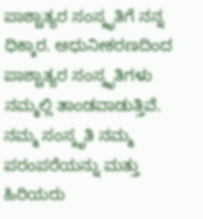ಪಾಶ್ಚಾತ್ಯರ ಸಂಸ್ಕೃತಿಗೆ ನನ್ನ ಧಿಕ್ಕಾರ. ಆಧುನೀಕರಣದಿಂದ ಪಾಶ್ಚಾತ್ಯರ ಸಂಸ್ಕೃತಿಗಳು ನಮ್ಮಲ್ಲಿ ತಾಂಡವಾಡುತ್ತಿವೆ. ನಮ್ಮ ಸಂಸ್ಕೃತಿ ನಮ್ಮ ಪರಂಪರೆಯನ್ನು ಮತ್ತು ಹಿರಿಯರು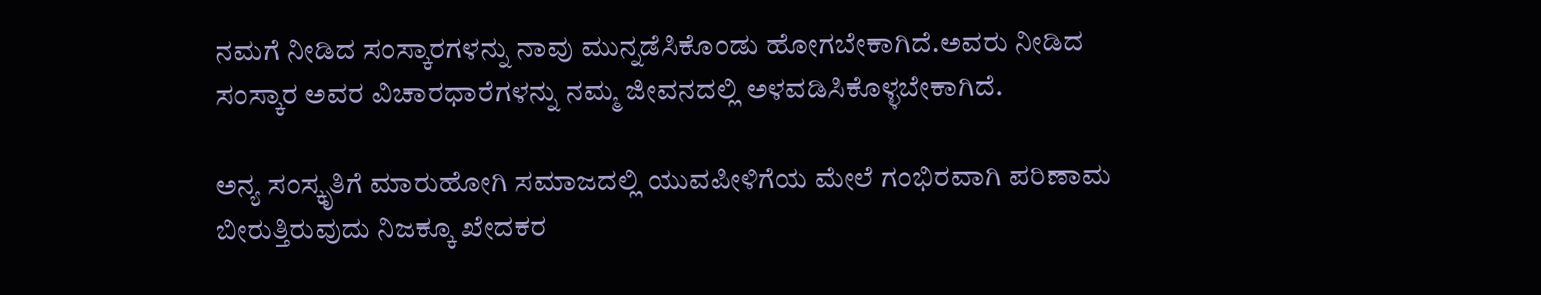ನಮಗೆ ನೀಡಿದ ಸಂಸ್ಕಾರಗಳನ್ನು ನಾವು ಮುನ್ನಡೆಸಿಕೊಂಡು ಹೋಗಬೇಕಾಗಿದೆ.ಅವರು ನೀಡಿದ ಸಂಸ್ಕಾರ ಅವರ ವಿಚಾರಧಾರೆಗಳನ್ನು ನಮ್ಮ ಜೀವನದಲ್ಲಿ ಅಳವಡಿಸಿಕೊಳ್ಳಬೇಕಾಗಿದೆ.

ಅನ್ಯ ಸಂಸ್ಕೃತಿಗೆ ಮಾರುಹೋಗಿ ಸಮಾಜದಲ್ಲಿ ಯುವಪೀಳಿಗೆಯ ಮೇಲೆ ಗಂಭಿರವಾಗಿ ಪರಿಣಾಮ ಬೀರುತ್ತಿರುವುದು ನಿಜಕ್ಕೂ ಖೇದಕರ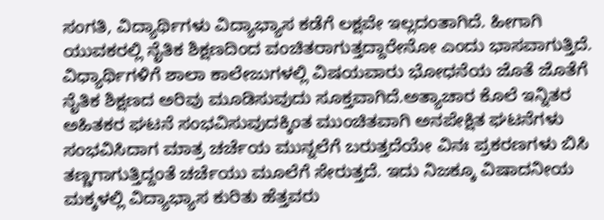ಸಂಗತಿ, ವಿದ್ಯಾರ್ಥಿಗಳು ವಿದ್ಯಾಭ್ಯಾಸ ಕಡೆಗೆ ಲಕ್ಷವೇ ಇಲ್ಲದಂತಾಗಿದೆ. ಹೀಗಾಗಿ ಯುವಕರಲ್ಲಿ ನೈತಿಕ ಶಿಕ್ಷಣದಿಂದ ವಂಚಿತರಾಗುತ್ತದ್ದಾರೇನೋ ಎಂದು ಭಾಸವಾಗುತ್ತಿದೆ. ವಿಧ್ಯಾರ್ಥಿಗಳಿಗೆ ಶಾಲಾ ಕಾಲೇಜುಗಳಲ್ಲಿ ವಿಷಯವಾರು ಭೋಧನೆಯ ಜೊತೆ ಜೊತೆಗೆ ನೈತಿಕ ಶಿಕ್ಷಣದ ಅರಿವು ಮೂಡಿಸುವುದು ಸೂಕ್ತವಾಗಿದೆ.ಅತ್ಯಾಚಾರ ಕೊಲೆ ಇನ್ನಿತರ ಅಹಿತಕರ ಘಟನೆ ಸಂಭವಿಸುವುದಕ್ಕಿಂತ ಮುಂಚಿತವಾಗಿ ಅನಪೇಕ್ಷಿತ ಘಟನೆಗಳು ಸಂಭವಿಸಿದಾಗ ಮಾತ್ರ ಚರ್ಚೆಯ ಮುನ್ನಲೆಗೆ ಬರುತ್ತದೆಯೇ ವಿನಃ ಪ್ರಕರಣಗಳು ಬಿಸಿ ತಣ್ಣಗಾಗುತ್ತಿದ್ದಂತೆ ಚರ್ಚೆಯು ಮೂಲೆಗೆ ಸೇರುತ್ತದೆ. ಇದು ನಿಜಕ್ಕೂ ವಿಷಾದನೀಯ ಮಕ್ಕಳಲ್ಲಿ ವಿದ್ಯಾಭ್ಯಾಸ ಕುರಿತು ಹೆತ್ತವರು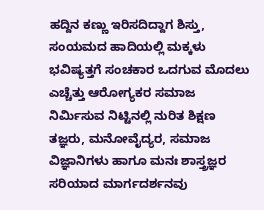ಹದ್ದಿನ ಕಣ್ಣು ಇರಿಸದಿದ್ದಾಗ ಶಿಸ್ತು, ಸಂಯಮದ ಹಾದಿಯಲ್ಲಿ ಮಕ್ಕಳು ಭವಿಷ್ಯತ್ತಗೆ ಸಂಚಕಾರ ಒದಗುವ ಮೊದಲು ಎಚ್ಚೆತ್ತು ಆರೋಗ್ಯಕರ ಸಮಾಜ ನಿರ್ಮಿಸುವ ನಿಟ್ಟಿನಲ್ಲಿ ನುರಿತ ಶಿಕ್ಷಣ ತಜ್ಞರು, ಮನೋವೈದ್ಯರ, ಸಮಾಜ ವಿಜ್ಞಾನಿಗಳು ಹಾಗೂ ಮನಃ ಶಾಸ್ತ್ರಜ್ಞರ ಸರಿಯಾದ ಮಾರ್ಗದರ್ಶನವು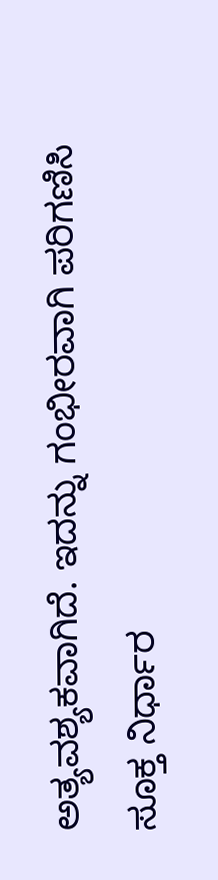ಅತ್ಯವಶ್ಯಕವಾಗಿದೆ. ಇದನ್ನು ಗಂಭೀರವಾಗಿ ಪರಿಗಣಿಸಿ ಸೂಕ್ತ ನಿರ್ಧಾರ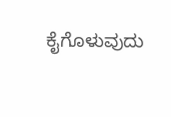ಕೈಗೊಳುವುದು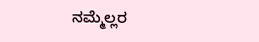ನಮ್ಮೆಲ್ಲರ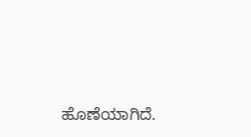ಹೊಣೆಯಾಗಿದೆ.